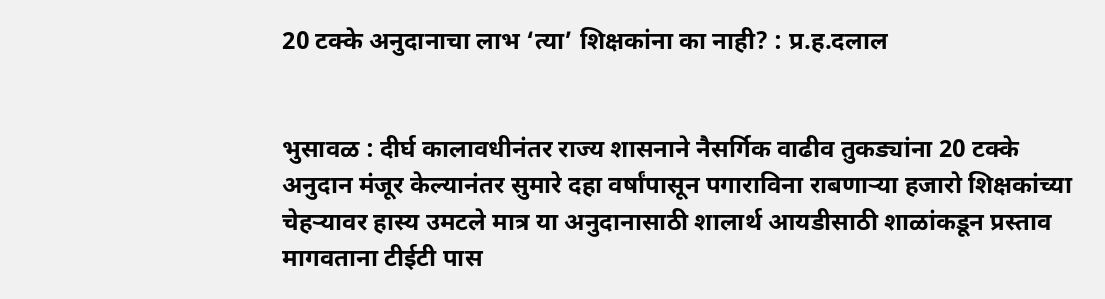20 टक्के अनुदानाचा लाभ ‘त्या’ शिक्षकांना का नाही? : प्र.ह.दलाल


भुसावळ : दीर्घ कालावधीनंतर राज्य शासनाने नैसर्गिक वाढीव तुकड्यांना 20 टक्के अनुदान मंजूर केल्यानंतर सुमारे दहा वर्षांपासून पगाराविना राबणार्‍या हजारो शिक्षकांच्या चेहर्‍यावर हास्य उमटले मात्र या अनुदानासाठी शालार्थ आयडीसाठी शाळांकडून प्रस्ताव मागवताना टीईटी पास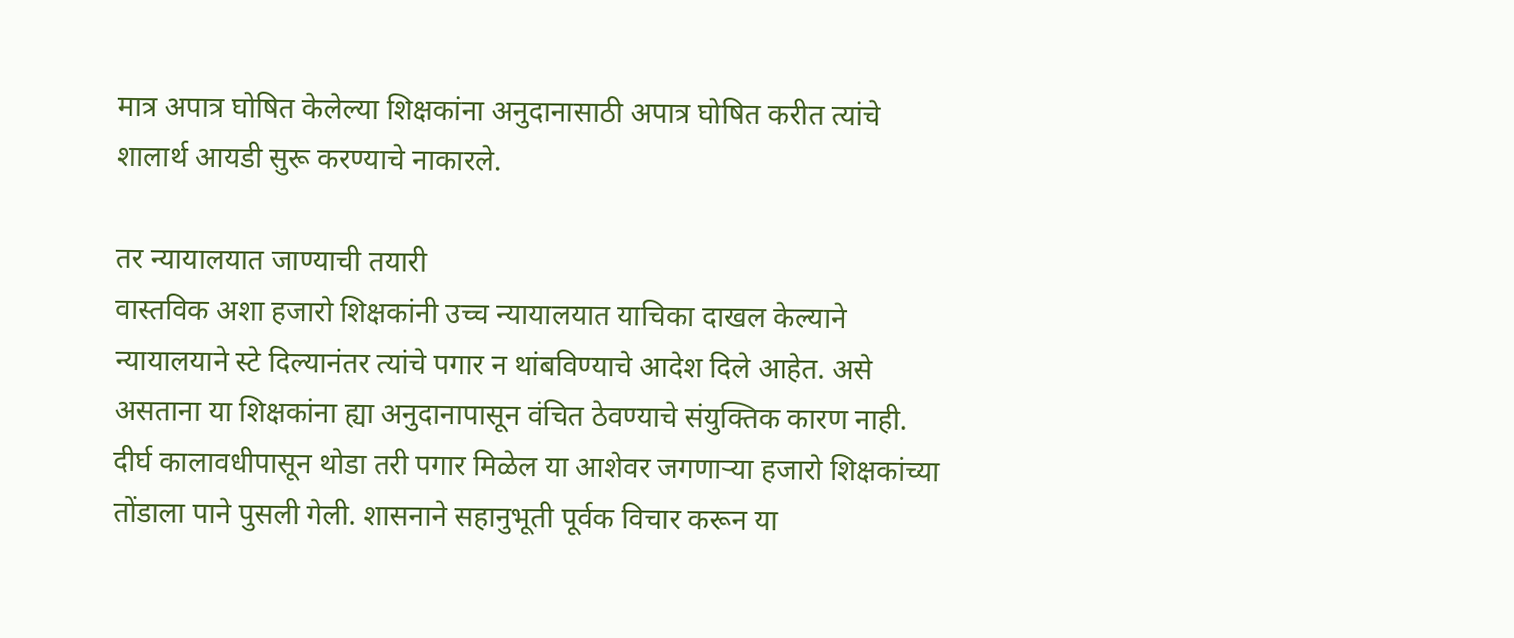मात्र अपात्र घोषित केलेल्या शिक्षकांना अनुदानासाठी अपात्र घोषित करीत त्यांचे शालार्थ आयडी सुरू करण्याचे नाकारले.

तर न्यायालयात जाण्याची तयारी
वास्तविक अशा हजारो शिक्षकांनी उच्च न्यायालयात याचिका दाखल केल्याने न्यायालयाने स्टे दिल्यानंतर त्यांचे पगार न थांबविण्याचे आदेश दिले आहेत. असे असताना या शिक्षकांना ह्या अनुदानापासून वंचित ठेवण्याचे संयुक्तिक कारण नाही. दीर्घ कालावधीपासून थोडा तरी पगार मिळेल या आशेवर जगणार्‍या हजारो शिक्षकांच्या तोंडाला पाने पुसली गेली. शासनाने सहानुभूती पूर्वक विचार करून या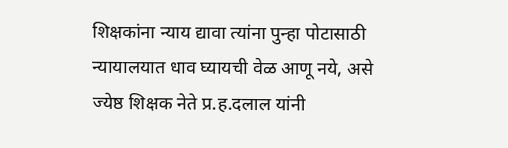शिक्षकांना न्याय द्यावा त्यांना पुन्हा पोटासाठी न्यायालयात धाव घ्यायची वेळ आणू नये, असे ज्येष्ठ शिक्षक नेते प्र.ह.दलाल यांनी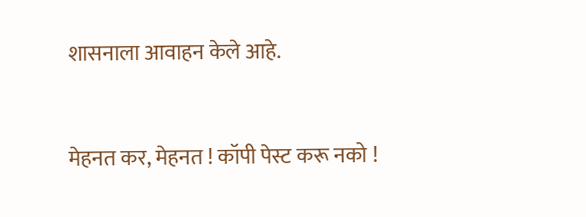शासनाला आवाहन केले आहे.


मेहनत कर, मेहनत ! कॉपी पेस्ट करू नको !